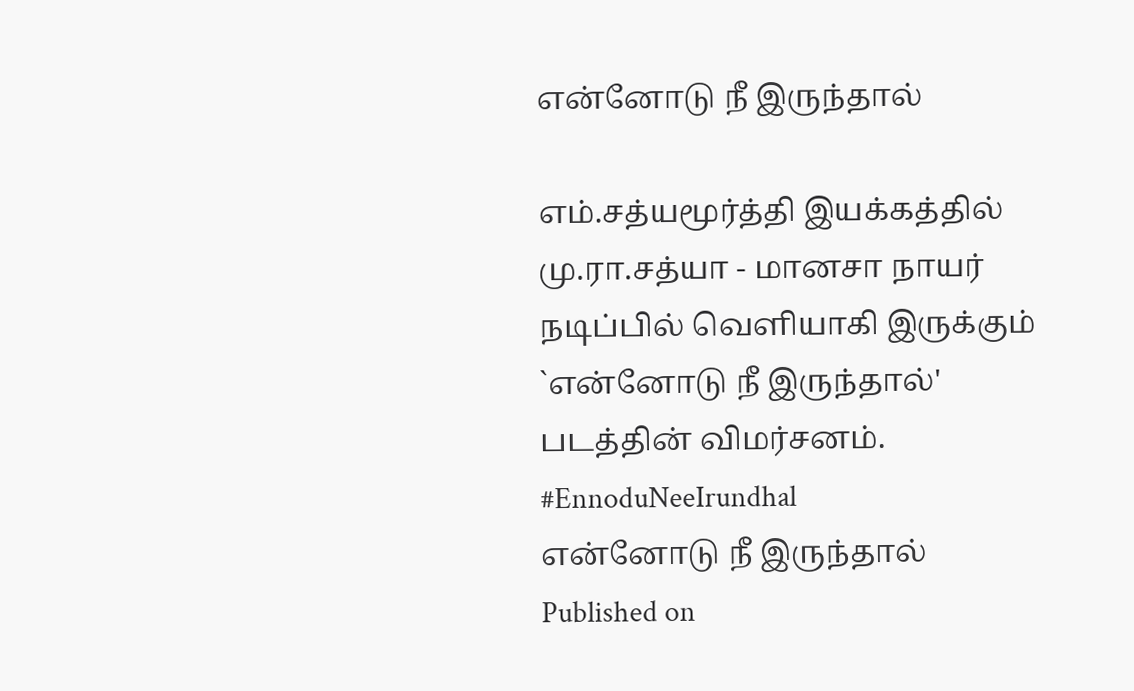என்னோடு நீ இருந்தால்

எம்.சத்யமூர்த்தி இயக்கத்தில் மு.ரா.சத்யா - மானசா நாயர் நடிப்பில் வெளியாகி இருக்கும் `என்னோடு நீ இருந்தால்' படத்தின் விமர்சனம். #EnnoduNeeIrundhal
என்னோடு நீ இருந்தால்
Published on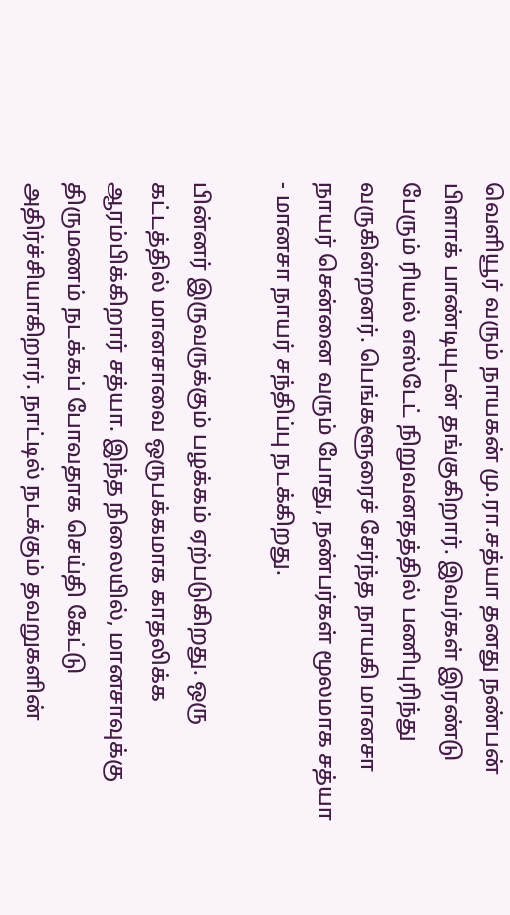வெளியூர் வரும் நாயகன் மு.ரா.சத்யா தனது நண்பன் பிளாக் பாண்டியுடன் தங்குகிறார். இவர்கள் இரண்டு பேரும் ரியல் எஸ்டேட் நிறுவனதத்தில் பணிபுரிந்து வருகின்றனர். பெங்களூரைச் சேர்ந்த நாயகி மானசா நாயர் சென்னை வரும் போது, நண்பர்கள் மூலமாக சத்யா - மானசா நாயர் சந்திப்பு நடக்கிறது.

பின்னர் இருவருக்கும் பழக்கம் ஏற்படுகிறது. ஒரு கட்டத்தில் மானசாவை ஒருபக்கமாக காதலிக்க ஆரம்பிக்கிறார் சத்யா. இந்த நிலையில், மானசாவுக்கு திருமணம் நடக்கப் போவதாக செய்தி கேட்டு அதிர்ச்சியாகிறார். நாட்டில் நடக்கும் தவறுகளின்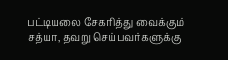பட்டியலை சேகரித்து வைக்கும் சத்யா, தவறு செய்பவர்களுக்கு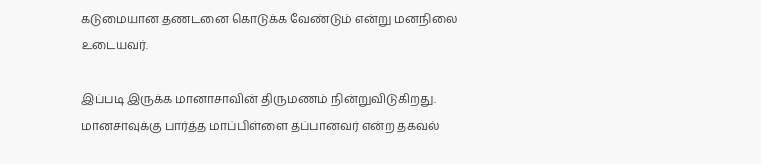கடுமையான தணடனை கொடுக்க வேண்டும் என்று மனநிலை உடையவர்.

இப்படி இருக்க மானாசாவின் திருமணம் நின்றுவிடுகிறது. மானசாவுக்கு பார்த்த மாப்பிள்ளை தப்பானவர் என்ற தகவல்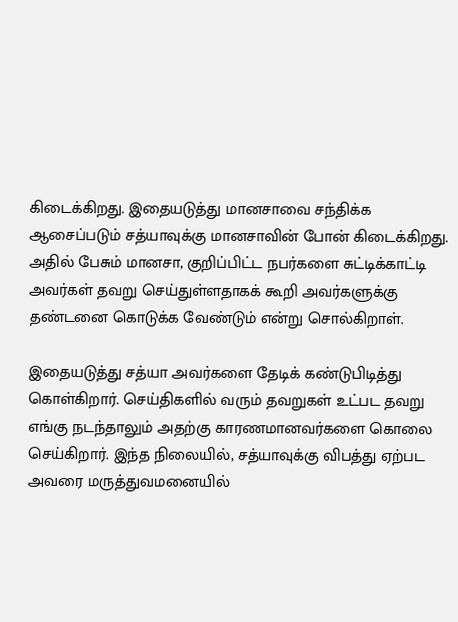கிடைக்கிறது. இதையடுத்து மானசாவை சந்திக்க ஆசைப்படும் சத்யாவுக்கு மானசாவின் போன் கிடைக்கிறது. அதில் பேசும் மானசா, குறிப்பிட்ட நபர்களை சுட்டிக்காட்டி அவர்கள் தவறு செய்துள்ளதாகக் கூறி அவர்களுக்கு தண்டனை கொடுக்க வேண்டும் என்று சொல்கிறாள்.

இதையடுத்து சத்யா அவர்களை தேடிக் கண்டுபிடித்து கொள்கிறார். செய்திகளில் வரும் தவறுகள் உட்பட தவறு எங்கு நடந்தாலும் அதற்கு காரணமானவர்களை கொலை செய்கிறார். இந்த நிலையில், சத்யாவுக்கு விபத்து ஏற்பட அவரை மருத்துவமனையில்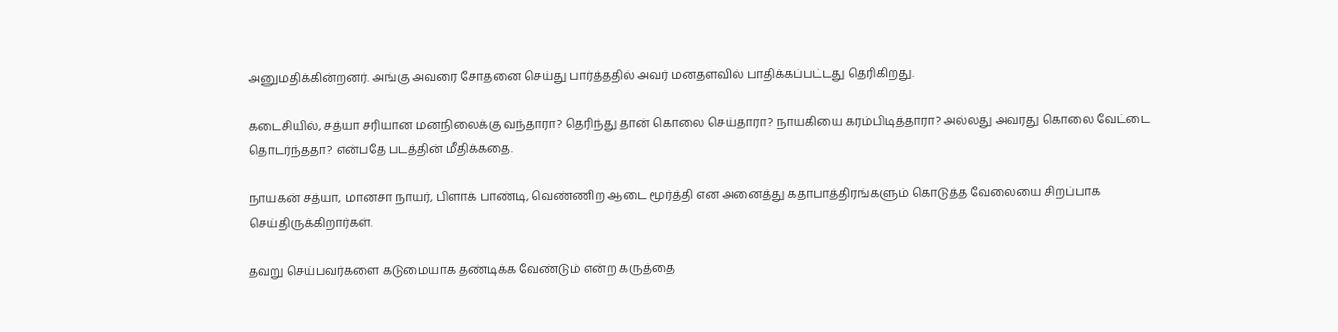அனுமதிக்கின்றனர். அங்கு அவரை சோதனை செய்து பார்த்ததில் அவர் மனதளவில் பாதிக்கப்பட்டது தெரிகிறது.

கடைசியில், சத்யா சரியான மனநிலைக்கு வந்தாரா? தெரிந்து தான் கொலை செய்தாரா? நாயகியை கரம்பிடித்தாரா? அல்லது அவரது கொலை வேட்டை தொடர்ந்ததா? என்பதே படத்தின் மீதிக்கதை.

நாயகன் சத்யா, மானசா நாயர், பிளாக் பாண்டி, வெண்ணிற ஆடை மூர்த்தி என அனைத்து கதாபாத்திரங்களும் கொடுத்த வேலையை சிறப்பாக செய்திருக்கிறார்கள்.

தவறு செய்பவர்களை கடுமையாக தண்டிக்க வேண்டும் என்ற கருத்தை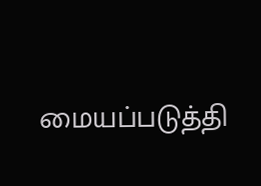மையப்படுத்தி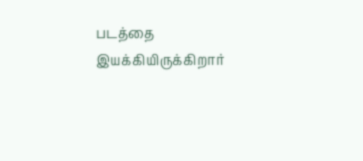படத்தை இயக்கியிருக்கிறார்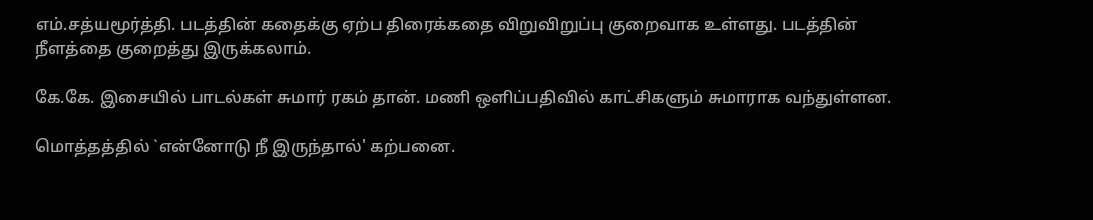எம்.சத்யமூர்த்தி. படத்தின் கதைக்கு ஏற்ப திரைக்கதை விறுவிறுப்பு குறைவாக உள்ளது. படத்தின் நீளத்தை குறைத்து இருக்கலாம்.

கே.கே. இசையில் பாடல்கள் சுமார் ரகம் தான். மணி ஒளிப்பதிவில் காட்சிகளும் சுமாராக வந்துள்ளன.

மொத்தத்தில் `என்னோடு நீ இருந்தால்' கற்பனை.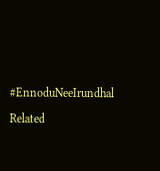#EnnoduNeeIrundhal

Related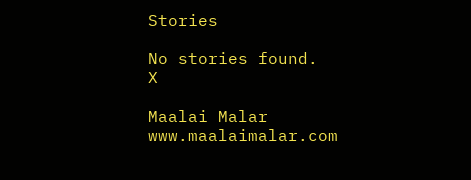Stories

No stories found.
X

Maalai Malar
www.maalaimalar.com